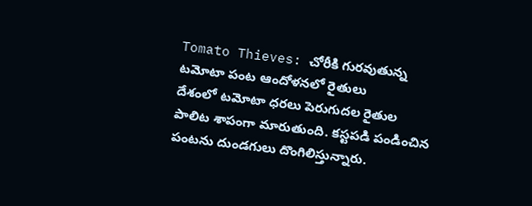Tomato Thieves: చోరీకి గురవుతున్న టమోటా పంట ఆందోళనలో రైతులు
దేశంలో టమోటా ధరలు పెరుగుదల రైతుల పాలిట శాపంగా మారుతుంది. కస్టపడి పండించిన పంటను దుండగులు దొంగిలిస్తున్నారు.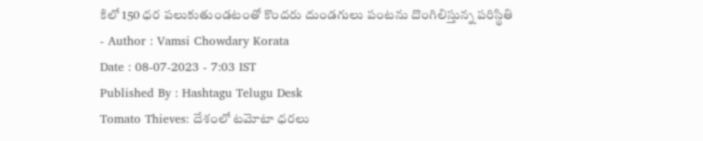కిలో 150 ధర పలుకుతుండటంతో కొందరు దుండగులు పంటను దొంగిలిస్తున్న పరిస్థితి
- Author : Vamsi Chowdary Korata
Date : 08-07-2023 - 7:03 IST
Published By : Hashtagu Telugu Desk
Tomato Thieves: దేశంలో టమోటా ధరలు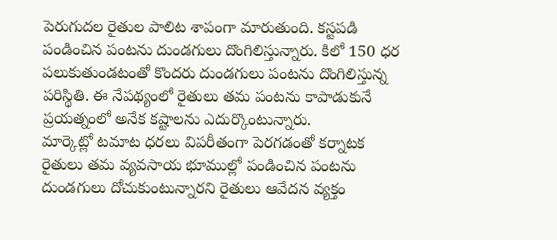పెరుగుదల రైతుల పాలిట శాపంగా మారుతుంది. కస్టపడి పండించిన పంటను దుండగులు దొంగిలిస్తున్నారు. కిలో 150 ధర పలుకుతుండటంతో కొందరు దుండగులు పంటను దొంగిలిస్తున్న పరిస్థితి. ఈ నేపథ్యంలో రైతులు తమ పంటను కాపాడుకునే ప్రయత్నంలో అనేక కష్టాలను ఎదుర్కొంటున్నారు.
మార్కెట్లో టమాట ధరలు విపరీతంగా పెరగడంతో కర్నాటక రైతులు తమ వ్యవసాయ భూముల్లో పండించిన పంటను దుండగులు దోచుకుంటున్నారని రైతులు ఆవేదన వ్యక్తం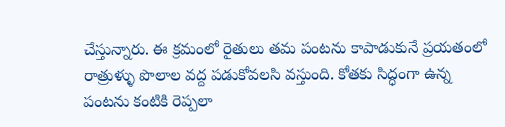చేస్తున్నారు. ఈ క్రమంలో రైతులు తమ పంటను కాపాడుకునే ప్రయతంలో రాత్రుళ్ళు పొలాల వద్ద పడుకోవలసి వస్తుంది. కోతకు సిద్ధంగా ఉన్న పంటను కంటికి రెప్పలా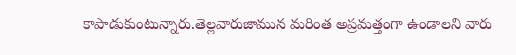కాపాడుకుంటున్నారు.తెల్లవారుజామున మరింత అప్రమత్తంగా ఉండాలని వారు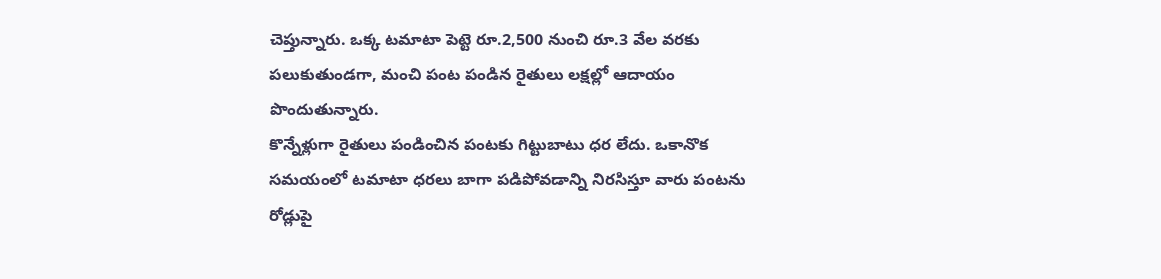చెప్తున్నారు. ఒక్క టమాటా పెట్టె రూ.2,500 నుంచి రూ.3 వేల వరకు పలుకుతుండగా, మంచి పంట పండిన రైతులు లక్షల్లో ఆదాయం పొందుతున్నారు.
కొన్నేళ్లుగా రైతులు పండించిన పంటకు గిట్టుబాటు ధర లేదు. ఒకానొక సమయంలో టమాటా ధరలు బాగా పడిపోవడాన్ని నిరసిస్తూ వారు పంటను రోడ్లుపై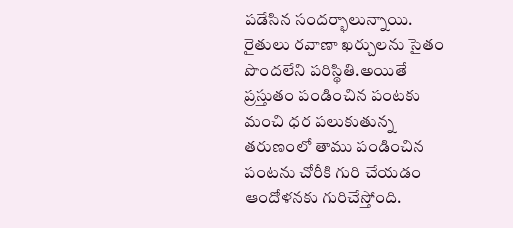పడేసిన సందర్భాలున్నాయి. రైతులు రవాణా ఖర్చులను సైతం పొందలేని పరిస్థితి.అయితే ప్రస్తుతం పండించిన పంటకు మంచి ధర పలుకుతున్న తరుణంలో తాము పండించిన పంటను చోరీకి గురి చేయడం ఆందోళనకు గురిచేస్తోంది.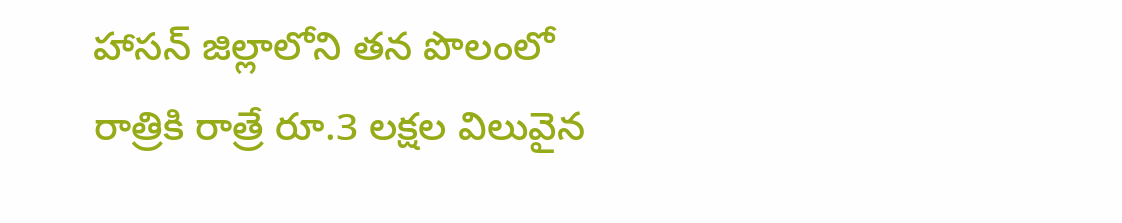హాసన్ జిల్లాలోని తన పొలంలో రాత్రికి రాత్రే రూ.3 లక్షల విలువైన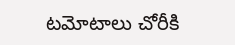టమోటాలు చోరీకి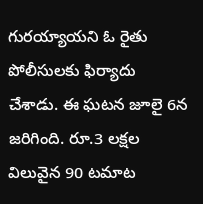గురయ్యాయని ఓ రైతు పోలీసులకు ఫిర్యాదు చేశాడు. ఈ ఘటన జూలై 6న జరిగింది. రూ.3 లక్షల విలువైన 90 టమాట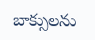బాక్సులను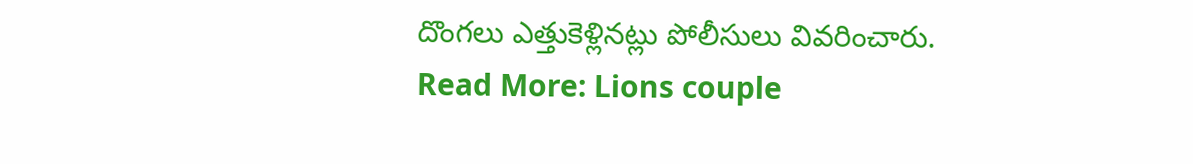దొంగలు ఎత్తుకెళ్లినట్లు పోలీసులు వివరించారు.
Read More: Lions couple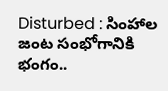Disturbed : సింహాల జంట సంభోగానికి భంగం..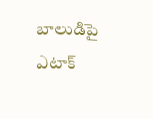బాలుడిపై ఎటాక్